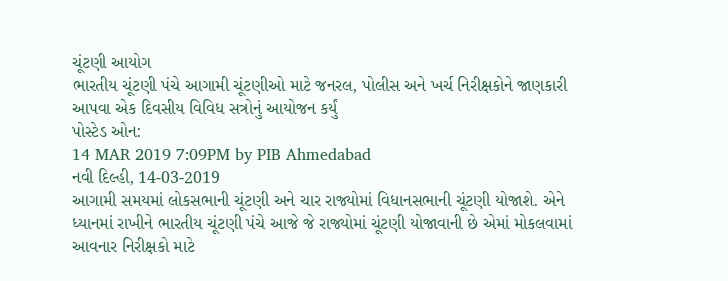ચૂંટણી આયોગ
ભારતીય ચૂંટણી પંચે આગામી ચૂંટણીઓ માટે જનરલ, પોલીસ અને ખર્ચ નિરીક્ષકોને જાણકારી આપવા એક દિવસીય વિવિધ સત્રોનું આયોજન કર્યું
પોસ્ટેડ ઓન:
14 MAR 2019 7:09PM by PIB Ahmedabad
નવી દિલ્હી, 14-03-2019
આગામી સમયમાં લોકસભાની ચૂંટણી અને ચાર રાજ્યોમાં વિધાનસભાની ચૂંટણી યોજાશે. એને ધ્યાનમાં રાખીને ભારતીય ચૂંટણી પંચે આજે જે રાજ્યોમાં ચૂંટણી યોજાવાની છે એમાં મોકલવામાં આવનાર નિરીક્ષકો માટે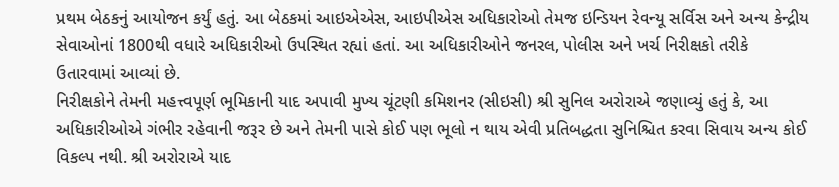પ્રથમ બેઠકનું આયોજન કર્યું હતું. આ બેઠકમાં આઇએએસ, આઇપીએસ અધિકારોઓ તેમજ ઇન્ડિયન રેવન્યૂ સર્વિસ અને અન્ય કેન્દ્રીય સેવાઓનાં 1800થી વધારે અધિકારીઓ ઉપસ્થિત રહ્યાં હતાં. આ અધિકારીઓને જનરલ, પોલીસ અને ખર્ચ નિરીક્ષકો તરીકે ઉતારવામાં આવ્યાં છે.
નિરીક્ષકોને તેમની મહત્ત્વપૂર્ણ ભૂમિકાની યાદ અપાવી મુખ્ય ચૂંટણી કમિશનર (સીઇસી) શ્રી સુનિલ અરોરાએ જણાવ્યું હતું કે, આ અધિકારીઓએ ગંભીર રહેવાની જરૂર છે અને તેમની પાસે કોઈ પણ ભૂલો ન થાય એવી પ્રતિબદ્ધતા સુનિશ્ચિત કરવા સિવાય અન્ય કોઈ વિકલ્પ નથી. શ્રી અરોરાએ યાદ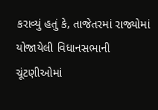કરાવ્યું હતું કે, તાજેતરમાં રાજ્યોમાં યોજાયેલી વિધાનસભાની ચૂંટણીઓમાં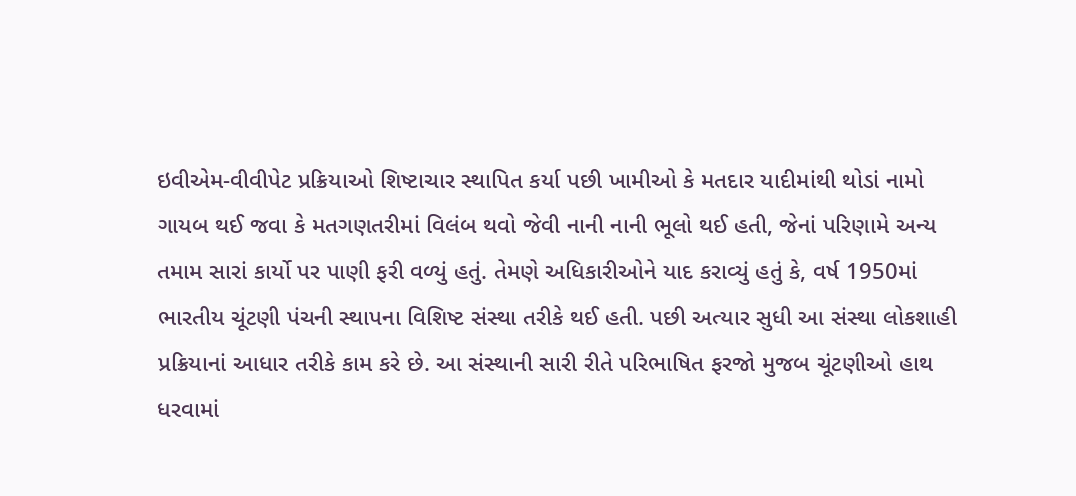ઇવીએમ-વીવીપેટ પ્રક્રિયાઓ શિષ્ટાચાર સ્થાપિત કર્યા પછી ખામીઓ કે મતદાર યાદીમાંથી થોડાં નામો ગાયબ થઈ જવા કે મતગણતરીમાં વિલંબ થવો જેવી નાની નાની ભૂલો થઈ હતી, જેનાં પરિણામે અન્ય તમામ સારાં કાર્યો પર પાણી ફરી વળ્યું હતું. તેમણે અધિકારીઓને યાદ કરાવ્યું હતું કે, વર્ષ 1950માં ભારતીય ચૂંટણી પંચની સ્થાપના વિશિષ્ટ સંસ્થા તરીકે થઈ હતી. પછી અત્યાર સુધી આ સંસ્થા લોકશાહી પ્રક્રિયાનાં આધાર તરીકે કામ કરે છે. આ સંસ્થાની સારી રીતે પરિભાષિત ફરજો મુજબ ચૂંટણીઓ હાથ ધરવામાં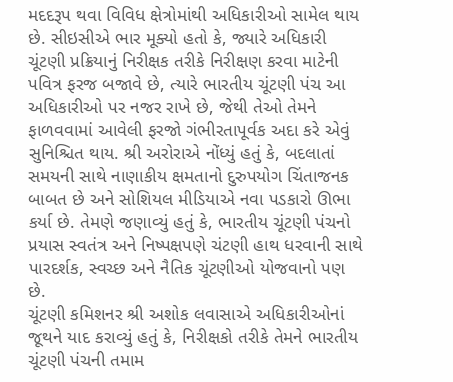મદદરૂપ થવા વિવિધ ક્ષેત્રોમાંથી અધિકારીઓ સામેલ થાય છે. સીઇસીએ ભાર મૂક્યો હતો કે, જ્યારે અધિકારી ચૂંટણી પ્રક્રિયાનું નિરીક્ષક તરીકે નિરીક્ષણ કરવા માટેની પવિત્ર ફરજ બજાવે છે, ત્યારે ભારતીય ચૂંટણી પંચ આ અધિકારીઓ પર નજર રાખે છે, જેથી તેઓ તેમને ફાળવવામાં આવેલી ફરજો ગંભીરતાપૂર્વક અદા કરે એવું સુનિશ્ચિત થાય. શ્રી અરોરાએ નોંધ્યું હતું કે, બદલાતાં સમયની સાથે નાણાકીય ક્ષમતાનો દુરુપયોગ ચિંતાજનક બાબત છે અને સોશિયલ મીડિયાએ નવા પડકારો ઊભા કર્યા છે. તેમણે જણાવ્યું હતું કે, ભારતીય ચૂંટણી પંચનો પ્રયાસ સ્વતંત્ર અને નિષ્પક્ષપણે ચંટણી હાથ ધરવાની સાથે પારદર્શક, સ્વચ્છ અને નૈતિક ચૂંટણીઓ યોજવાનો પણ છે.
ચૂંટણી કમિશનર શ્રી અશોક લવાસાએ અધિકારીઓનાં જૂથને યાદ કરાવ્યું હતું કે, નિરીક્ષકો તરીકે તેમને ભારતીય ચૂંટણી પંચની તમામ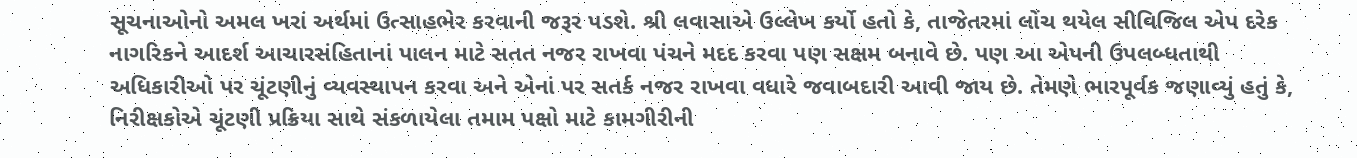સૂચનાઓનો અમલ ખરાં અર્થમાં ઉત્સાહભેર કરવાની જરૂર પડશે. શ્રી લવાસાએ ઉલ્લેખ કર્યો હતો કે, તાજેતરમાં લોંચ થયેલ સીવિજિલ એપ દરેક નાગરિકને આદર્શ આચારસંહિતાનાં પાલન માટે સતત નજર રાખવા પંચને મદદ કરવા પણ સક્ષમ બનાવે છે. પણ આ એપની ઉપલબ્ધતાથી અધિકારીઓ પર ચૂંટણીનું વ્યવસ્થાપન કરવા અને એનાં પર સતર્ક નજર રાખવા વધારે જવાબદારી આવી જાય છે. તેમણે ભારપૂર્વક જણાવ્યું હતું કે, નિરીક્ષકોએ ચૂંટણી પ્રક્રિયા સાથે સંકળાયેલા તમામ પક્ષો માટે કામગીરીની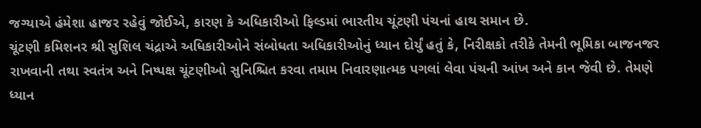જગ્યાએ હંમેશા હાજર રહેવું જોઈએ, કારણ કે અધિકારીઓ ફિલ્ડમાં ભારતીય ચૂંટણી પંચનાં હાથ સમાન છે.
ચૂંટણી કમિશનર શ્રી સુશિલ ચંદ્રાએ અધિકારીઓને સંબોધતા અધિકારીઓનું ધ્યાન દોર્યું હતું કે, નિરીક્ષકો તરીકે તેમની ભૂમિકા બાજનજર રાખવાની તથા સ્વતંત્ર અને નિષ્પક્ષ ચૂંટણીઓ સુનિશ્ચિત કરવા તમામ નિવારણાત્મક પગલાં લેવા પંચની આંખ અને કાન જેવી છે. તેમણે ધ્યાન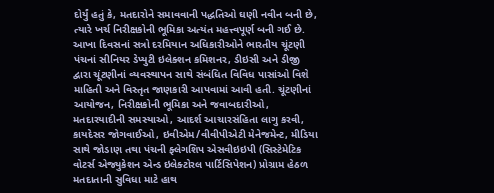દોર્યું હતું કે, મતદારોને સમાવવાની પદ્ધતિઓ ઘણી નવીન બની છે, ત્યારે ખર્ચ નિરીક્ષકોની ભૂમિકા અત્યંત મહત્ત્વપૂર્ણ બની ગઈ છે.
આખા દિવસનાં સત્રો દરમિયાન અધિકારીઓને ભારતીય ચૂંટણી પંચનાં સીનિયર ડેપ્યુટી ઇલેક્શન કમિશનર, ડીઇસી અને ડીજી દ્વારા ચૂંટણીનાં વ્યવસ્થાપન સાથે સંબંધિત વિવિધ પાસાંઓ વિશે માહિતી અને વિસ્તૃત જાણકારી આપવામાં આવી હતી. ચૂંટણીનાં આયોજન, નિરીક્ષકોની ભૂમિકા અને જવાબદારીઓ, મતદારયાદીની સમસ્યાઓ, આદર્શ આચારસંહિતા લાગુ કરવી, કાયદેસર જોગવાઈઓ, ઇવીએમ/વીવીપીએટી મેનેજમેન્ટ, મીડિયા સાથે જોડાણ તથા પંચની ફ્લેગશિપ એસવીઇઇપી (સિસ્ટેમેટિક વોટર્સ એજ્યુકેશન એન્ડ ઇલેક્ટોરલ પાર્ટિસિપેશન) પ્રોગ્રામ હેઠળ મતદાતાની સુવિધા માટે હાથ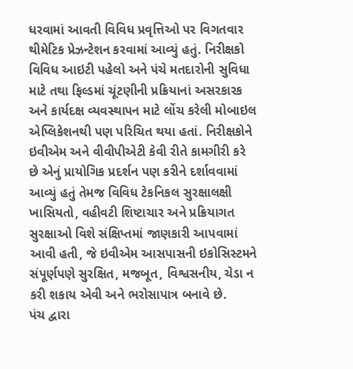ધરવામાં આવતી વિવિધ પ્રવૃત્તિઓ પર વિગતવાર થીમેટિક પ્રેઝન્ટેશન કરવામાં આવ્યું હતું. નિરીક્ષકો વિવિધ આઇટી પહેલો અને પંચે મતદારોની સુવિધા માટે તથા ફિલ્ડમાં ચૂંટણીની પ્રક્રિયાનાં અસરકારક અને કાર્યદક્ષ વ્યવસ્થાપન માટે લોંચ કરેલી મોબાઇલ એપ્લિકેશનથી પણ પરિચિત થયા હતાં. નિરીક્ષકોને ઇવીએમ અને વીવીપીએટી કેવી રીતે કામગીરી કરે છે એનું પ્રાયોગિક પ્રદર્શન પણ કરીને દર્શાવવામાં આવ્યું હતું તેમજ વિવિધ ટેકનિકલ સુરક્ષાલક્ષી ખાસિયતો, વહીવટી શિષ્ટાચાર અને પ્રક્રિયાગત સુરક્ષાઓ વિશે સંક્ષિપ્તમાં જાણકારી આપવામાં આવી હતી, જે ઇવીએમ આસપાસની ઇકોસિસ્ટમને સંપૂર્ણપણે સુરક્ષિત, મજબૂત, વિશ્વસનીય, ચેડા ન કરી શકાય એવી અને ભરોસાપાત્ર બનાવે છે.
પંચ દ્વારા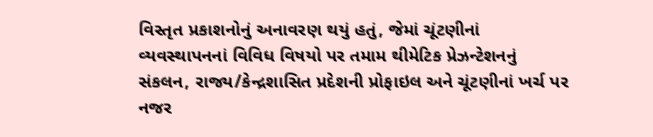વિસ્તૃત પ્રકાશનોનું અનાવરણ થયું હતું, જેમાં ચૂંટણીનાં વ્યવસ્થાપનનાં વિવિધ વિષયો પર તમામ થીમેટિક પ્રેઝન્ટેશનનું સંકલન, રાજ્ય/કેન્દ્રશાસિત પ્રદેશની પ્રોફાઇલ અને ચૂંટણીનાં ખર્ચ પર નજર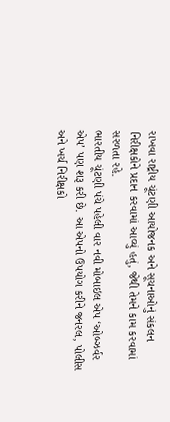રાખવા રાષ્ટ્રીય ચૂંટણી આયોજનક અને સૂચનાઓનું સંકલન નિરીક્ષકોને પ્રદાન કરવામાં આવ્યું હતું, જેથી તેમને કામ કરવામાં સરળતા રહે.
ભારતીય ચૂંટણી પંચે પહેલી વાર નવી મોબાઇલ એપ ‘ઓબ્ઝર્વર એપ’ પણ શરૂ કરી છે. આ એપનો ઉપયોગ કરીને જનરલ, પોલીસ અને ખર્ચ નિરીક્ષકો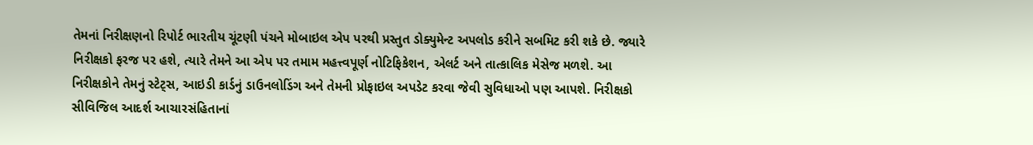તેમનાં નિરીક્ષણનો રિપોર્ટ ભારતીય ચૂંટણી પંચને મોબાઇલ એપ પરથી પ્રસ્તુત ડોક્યુમેન્ટ અપલોડ કરીને સબમિટ કરી શકે છે. જ્યારે નિરીક્ષકો ફરજ પર હશે, ત્યારે તેમને આ એપ પર તમામ મહત્ત્વપૂર્ણ નોટિફિકેશન, એલર્ટ અને તાત્કાલિક મેસેજ મળશે. આ નિરીક્ષકોને તેમનું સ્ટેટ્સ, આઇડી કાર્ડનું ડાઉનલોડિંગ અને તેમની પ્રોફાઇલ અપડેટ કરવા જેવી સુવિધાઓ પણ આપશે. નિરીક્ષકો સીવિજિલ આદર્શ આચારસંહિતાનાં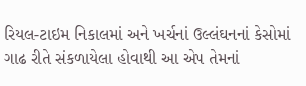રિયલ-ટાઇમ નિકાલમાં અને ખર્ચનાં ઉલ્લંઘનનાં કેસોમાં ગાઢ રીતે સંકળાયેલા હોવાથી આ એપ તેમનાં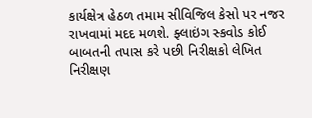કાર્યક્ષેત્ર હેઠળ તમામ સીવિજિલ કેસો પર નજર રાખવામાં મદદ મળશે. ફ્લાઇંગ સ્કવોડ કોઈ બાબતની તપાસ કરે પછી નિરીક્ષકો લેખિત નિરીક્ષણ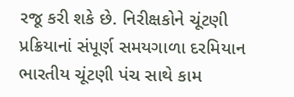રજૂ કરી શકે છે. નિરીક્ષકોને ચૂંટણી પ્રક્રિયાનાં સંપૂર્ણ સમયગાળા દરમિયાન ભારતીય ચૂંટણી પંચ સાથે કામ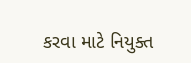કરવા માટે નિયુક્ત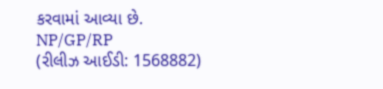કરવામાં આવ્યા છે.
NP/GP/RP
(રીલીઝ આઈડી: 1568882)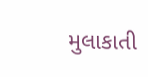મુલાકાતી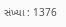સંખ્યા : 1376